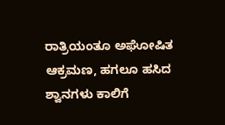ರಾತ್ರಿಯಂತೂ ಅಘೋಷಿತ ಆಕ್ರಮಣ, ಹಗಲೂ ಹಸಿದ ಶ್ವಾನಗಳು ಕಾಲಿಗೆ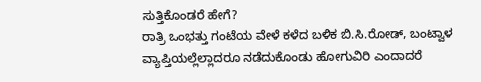ಸುತ್ತಿಕೊಂಡರೆ ಹೇಗೆ?
ರಾತ್ರಿ ಒಂಭತ್ತು ಗಂಟೆಯ ವೇಳೆ ಕಳೆದ ಬಳಿಕ ಬಿ.ಸಿ.ರೋಡ್, ಬಂಟ್ವಾಳ ವ್ಯಾಪ್ತಿಯಲ್ಲೆಲ್ಲಾದರೂ ನಡೆದುಕೊಂಡು ಹೋಗುವಿರಿ ಎಂದಾದರೆ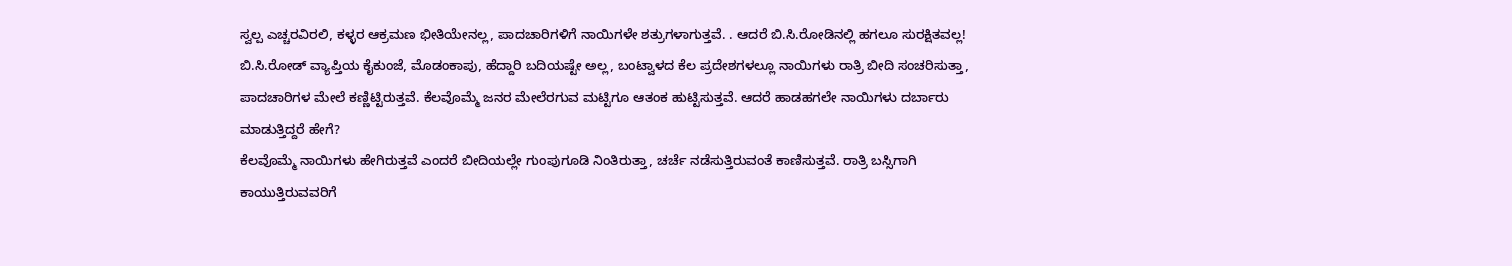ಸ್ವಲ್ಪ ಎಚ್ಚರವಿರಲಿ, ಕಳ್ಳರ ಆಕ್ರಮಣ ಭೀತಿಯೇನಲ್ಲ, ಪಾದಚಾರಿಗಳಿಗೆ ನಾಯಿಗಳೇ ಶತ್ರುಗಳಾಗುತ್ತವೆ. . ಆದರೆ ಬಿ.ಸಿ.ರೋಡಿನಲ್ಲಿ ಹಗಲೂ ಸುರಕ್ಷಿತವಲ್ಲ!
ಬಿ.ಸಿ.ರೋಡ್ ವ್ಯಾಪ್ತಿಯ ಕೈಕುಂಜೆ, ಮೊಡಂಕಾಪು, ಹೆದ್ದಾರಿ ಬದಿಯಷ್ಟೇ ಅಲ್ಲ, ಬಂಟ್ವಾಳದ ಕೆಲ ಪ್ರದೇಶಗಳಲ್ಲೂ ನಾಯಿಗಳು ರಾತ್ರಿ ಬೀದಿ ಸಂಚರಿಸುತ್ತಾ, ಪಾದಚಾರಿಗಳ ಮೇಲೆ ಕಣ್ಣಿಟ್ಟಿರುತ್ತವೆ. ಕೆಲವೊಮ್ಮೆ ಜನರ ಮೇಲೆರಗುವ ಮಟ್ಟಿಗೂ ಆತಂಕ ಹುಟ್ಟಿಸುತ್ತವೆ. ಆದರೆ ಹಾಡಹಗಲೇ ನಾಯಿಗಳು ದರ್ಬಾರು ಮಾಡುತ್ತಿದ್ದರೆ ಹೇಗೆ?
ಕೆಲವೊಮ್ಮೆ ನಾಯಿಗಳು ಹೇಗಿರುತ್ತವೆ ಎಂದರೆ ಬೀದಿಯಲ್ಲೇ ಗುಂಪುಗೂಡಿ ನಿಂತಿರುತ್ತಾ, ಚರ್ಚೆ ನಡೆಸುತ್ತಿರುವಂತೆ ಕಾಣಿಸುತ್ತವೆ. ರಾತ್ರಿ ಬಸ್ಸಿಗಾಗಿ ಕಾಯುತ್ತಿರುವವರಿಗೆ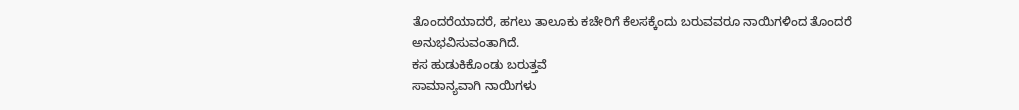ತೊಂದರೆಯಾದರೆ, ಹಗಲು ತಾಲೂಕು ಕಚೇರಿಗೆ ಕೆಲಸಕ್ಕೆಂದು ಬರುವವರೂ ನಾಯಿಗಳಿಂದ ತೊಂದರೆ ಅನುಭವಿಸುವಂತಾಗಿದೆ.
ಕಸ ಹುಡುಕಿಕೊಂಡು ಬರುತ್ತವೆ
ಸಾಮಾನ್ಯವಾಗಿ ನಾಯಿಗಳು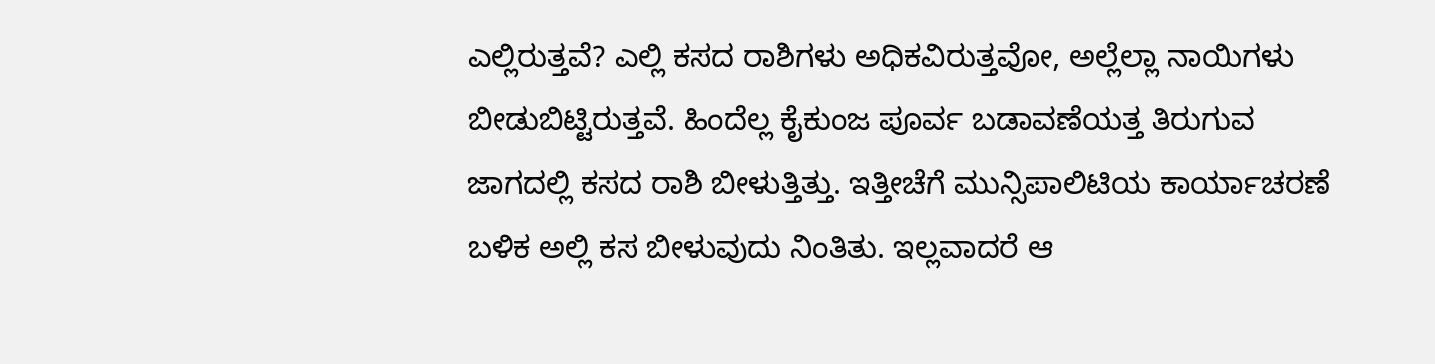ಎಲ್ಲಿರುತ್ತವೆ? ಎಲ್ಲಿ ಕಸದ ರಾಶಿಗಳು ಅಧಿಕವಿರುತ್ತವೋ, ಅಲ್ಲೆಲ್ಲಾ ನಾಯಿಗಳು ಬೀಡುಬಿಟ್ಟಿರುತ್ತವೆ. ಹಿಂದೆಲ್ಲ ಕೈಕುಂಜ ಪೂರ್ವ ಬಡಾವಣೆಯತ್ತ ತಿರುಗುವ ಜಾಗದಲ್ಲಿ ಕಸದ ರಾಶಿ ಬೀಳುತ್ತಿತ್ತು. ಇತ್ತೀಚೆಗೆ ಮುನ್ಸಿಪಾಲಿಟಿಯ ಕಾರ್ಯಾಚರಣೆ ಬಳಿಕ ಅಲ್ಲಿ ಕಸ ಬೀಳುವುದು ನಿಂತಿತು. ಇಲ್ಲವಾದರೆ ಆ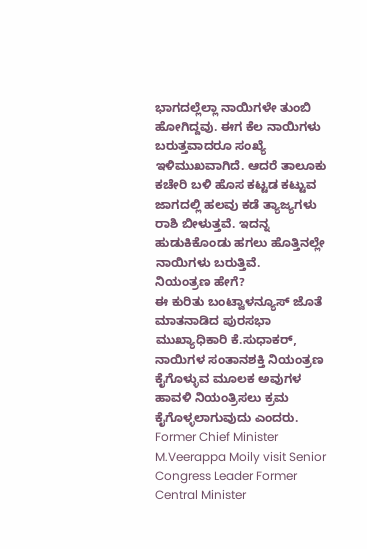ಭಾಗದಲ್ಲೆಲ್ಲಾ ನಾಯಿಗಳೇ ತುಂಬಿ ಹೋಗಿದ್ದವು. ಈಗ ಕೆಲ ನಾಯಿಗಳು ಬರುತ್ತವಾದರೂ ಸಂಖ್ಯೆ ಇಳಿಮುಖವಾಗಿದೆ. ಆದರೆ ತಾಲೂಕು ಕಚೇರಿ ಬಳಿ ಹೊಸ ಕಟ್ಟಡ ಕಟ್ಟುವ ಜಾಗದಲ್ಲಿ ಹಲವು ಕಡೆ ತ್ಯಾಜ್ಯಗಳು ರಾಶಿ ಬೀಳುತ್ತವೆ. ಇದನ್ನ ಹುಡುಕಿಕೊಂಡು ಹಗಲು ಹೊತ್ತಿನಲ್ಲೇ ನಾಯಿಗಳು ಬರುತ್ತಿವೆ.
ನಿಯಂತ್ರಣ ಹೇಗೆ?
ಈ ಕುರಿತು ಬಂಟ್ವಾಳನ್ಯೂಸ್ ಜೊತೆ ಮಾತನಾಡಿದ ಪುರಸಭಾ ಮುಖ್ಯಾಧಿಕಾರಿ ಕೆ.ಸುಧಾಕರ್, ನಾಯಿಗಳ ಸಂತಾನಶಕ್ತಿ ನಿಯಂತ್ರಣ ಕೈಗೊಳ್ಳುವ ಮೂಲಕ ಅವುಗಳ ಹಾವಳಿ ನಿಯಂತ್ರಿಸಲು ಕ್ರಮ ಕೈಗೊಳ್ಳಲಾಗುವುದು ಎಂದರು.
Former Chief Minister M.Veerappa Moily visit Senior Congress Leader Former Central Minister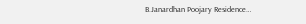B.Janardhan Poojary Residence…